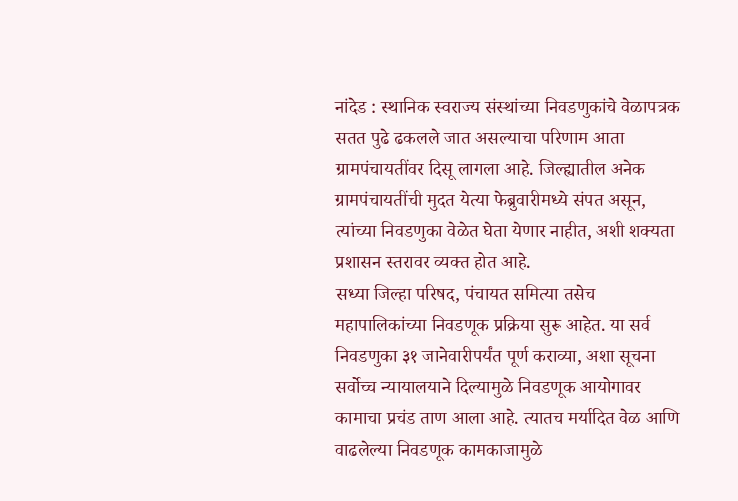नांदेड : स्थानिक स्वराज्य संस्थांच्या निवडणुकांचे वेळापत्रक सतत पुढे ढकलले जात असल्याचा परिणाम आता ग्रामपंचायतींवर दिसू लागला आहे. जिल्ह्यातील अनेक ग्रामपंचायतींची मुदत येत्या फेब्रुवारीमध्ये संपत असून, त्यांच्या निवडणुका वेळेत घेता येणार नाहीत, अशी शक्यता प्रशासन स्तरावर व्यक्त होत आहे.
सध्या जिल्हा परिषद, पंचायत समित्या तसेच महापालिकांच्या निवडणूक प्रक्रिया सुरू आहेत. या सर्व निवडणुका ३१ जानेवारीपर्यंत पूर्ण कराव्या, अशा सूचना सर्वोच्च न्यायालयाने दिल्यामुळे निवडणूक आयोगावर कामाचा प्रचंड ताण आला आहे. त्यातच मर्यादित वेळ आणि वाढलेल्या निवडणूक कामकाजामुळे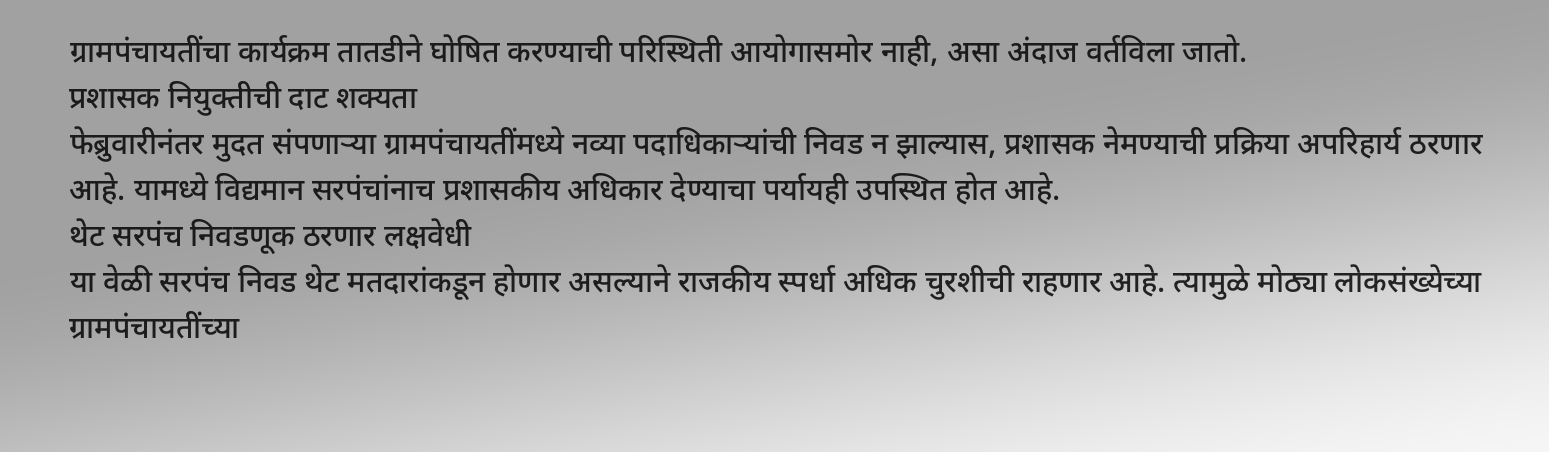ग्रामपंचायतींचा कार्यक्रम तातडीने घोषित करण्याची परिस्थिती आयोगासमोर नाही, असा अंदाज वर्तविला जातो.
प्रशासक नियुक्तीची दाट शक्यता
फेब्रुवारीनंतर मुदत संपणाऱ्या ग्रामपंचायतींमध्ये नव्या पदाधिकाऱ्यांची निवड न झाल्यास, प्रशासक नेमण्याची प्रक्रिया अपरिहार्य ठरणार आहे. यामध्ये विद्यमान सरपंचांनाच प्रशासकीय अधिकार देण्याचा पर्यायही उपस्थित होत आहे.
थेट सरपंच निवडणूक ठरणार लक्षवेधी
या वेळी सरपंच निवड थेट मतदारांकडून होणार असल्याने राजकीय स्पर्धा अधिक चुरशीची राहणार आहे. त्यामुळे मोठ्या लोकसंख्येच्या ग्रामपंचायतींच्या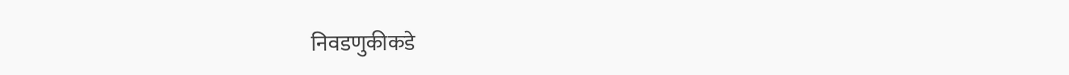निवडणुकीकडे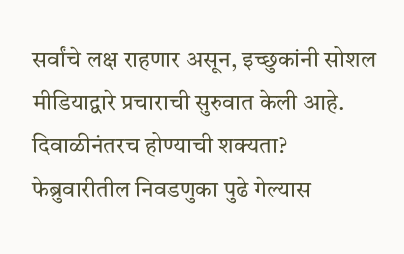सर्वांचे लक्ष राहणार असून, इच्छुकांनी सोशल मीडियाद्वारे प्रचाराची सुरुवात केली आहे.
दिवाळीनंतरच होण्याची शक्यता?
फेब्रुवारीतील निवडणुका पुढे गेल्यास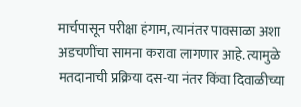मार्चपासून परीक्षा हंगाम, त्यानंतर पावसाळा अशा अडचणींचा सामना करावा लागणार आहे. त्यामुळे मतदानाची प्रक्रिया दस-या नंतर किंवा दिवाळीच्या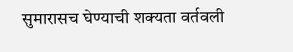सुमारासच घेण्याची शक्यता वर्तवली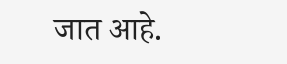जात आहे.